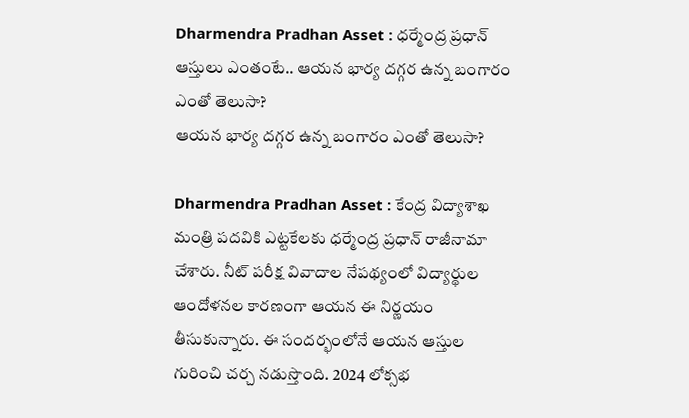Dharmendra Pradhan Asset : ధర్మేంద్ర ప్రధాన్ ఆస్తులు ఎంతంటే.. ఆయన భార్య దగ్గర ఉన్న బంగారం ఎంతో తెలుసా?
ఆయన భార్య దగ్గర ఉన్న బంగారం ఎంతో తెలుసా?

Dharmendra Pradhan Asset : కేంద్ర విద్యాశాఖ మంత్రి పదవికి ఎట్టకేలకు ధర్మేంద్ర ప్రధాన్ రాజీనామా చేశారు. నీట్ పరీక్ష వివాదాల నేపథ్యంలో విద్యార్థుల ఆందోళనల కారణంగా ఆయన ఈ నిర్ణయం తీసుకున్నారు. ఈ సందర్భంలోనే ఆయన ఆస్తుల గురించి చర్చ నడుస్తొంది. 2024 లోక్సభ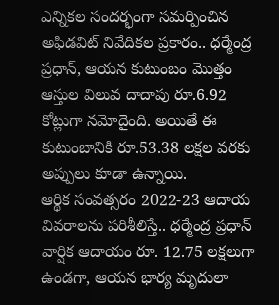ఎన్నికల సందర్భంగా సమర్పించిన అఫిడవిట్ నివేదికల ప్రకారం.. ధర్మేంద్ర ప్రధాన్, ఆయన కుటుంబం మొత్తం ఆస్తుల విలువ దాదాపు రూ.6.92 కోట్లుగా నమోదైంది. అయితే ఈ కుటుంబానికి రూ.53.38 లక్షల వరకు అప్పులు కూడా ఉన్నాయి.
ఆర్థిక సంవత్సరం 2022-23 ఆదాయ వివరాలను పరిశీలిస్తే.. ధర్మేంద్ర ప్రధాన్ వార్షిక ఆదాయం రూ. 12.75 లక్షలుగా ఉండగా, ఆయన భార్య మృదులా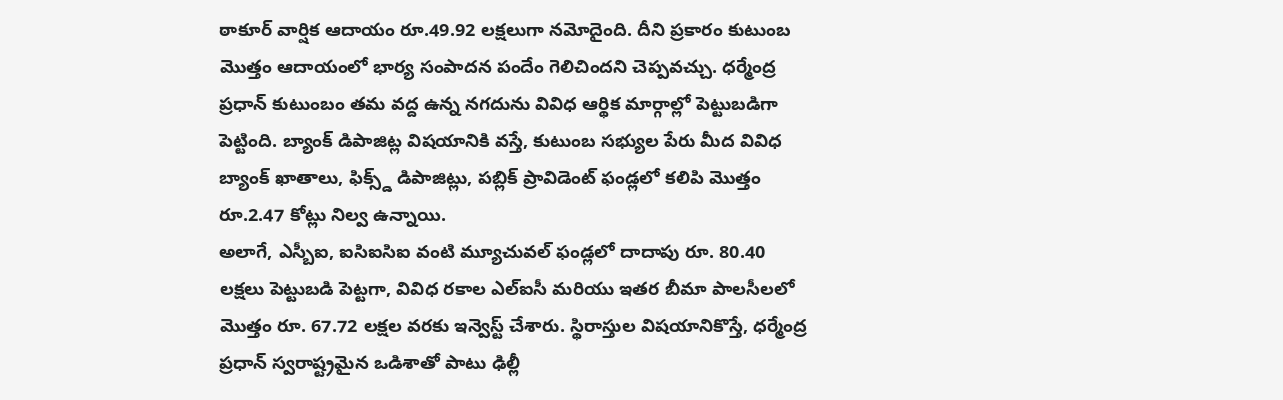ఠాకూర్ వార్షిక ఆదాయం రూ.49.92 లక్షలుగా నమోదైంది. దీని ప్రకారం కుటుంబ మొత్తం ఆదాయంలో భార్య సంపాదన పందేం గెలిచిందని చెప్పవచ్చు. ధర్మేంద్ర ప్రధాన్ కుటుంబం తమ వద్ద ఉన్న నగదును వివిధ ఆర్థిక మార్గాల్లో పెట్టుబడిగా పెట్టింది. బ్యాంక్ డిపాజిట్ల విషయానికి వస్తే, కుటుంబ సభ్యుల పేరు మీద వివిధ బ్యాంక్ ఖాతాలు, ఫిక్స్డ్ డిపాజిట్లు, పబ్లిక్ ప్రావిడెంట్ ఫండ్లలో కలిపి మొత్తం రూ.2.47 కోట్లు నిల్వ ఉన్నాయి.
అలాగే, ఎస్బీఐ, ఐసిఐసిఐ వంటి మ్యూచువల్ ఫండ్లలో దాదాపు రూ. 80.40 లక్షలు పెట్టుబడి పెట్టగా, వివిధ రకాల ఎల్ఐసీ మరియు ఇతర బీమా పాలసీలలో మొత్తం రూ. 67.72 లక్షల వరకు ఇన్వెస్ట్ చేశారు. స్థిరాస్తుల విషయానికొస్తే, ధర్మేంద్ర ప్రధాన్ స్వరాష్ట్రమైన ఒడిశాతో పాటు ఢిల్లీ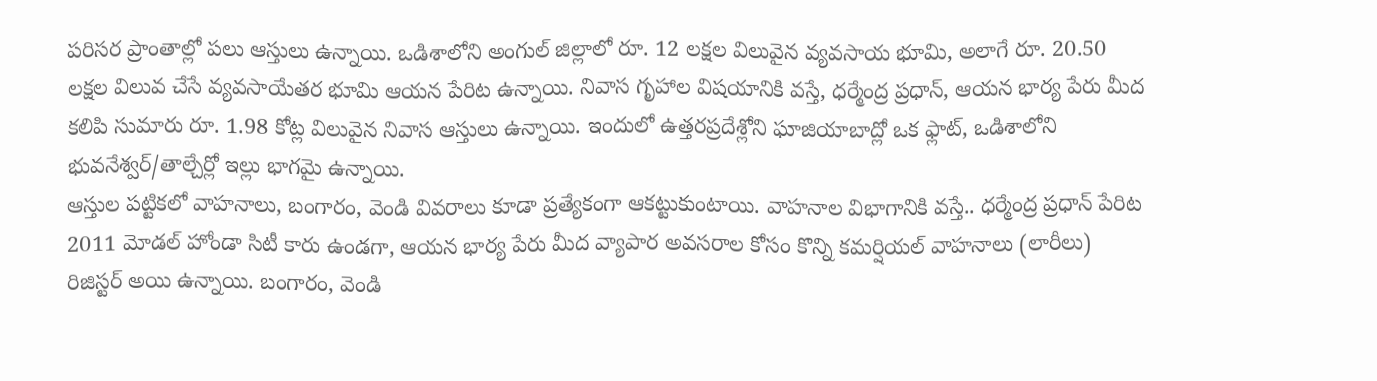పరిసర ప్రాంతాల్లో పలు ఆస్తులు ఉన్నాయి. ఒడిశాలోని అంగుల్ జిల్లాలో రూ. 12 లక్షల విలువైన వ్యవసాయ భూమి, అలాగే రూ. 20.50 లక్షల విలువ చేసే వ్యవసాయేతర భూమి ఆయన పేరిట ఉన్నాయి. నివాస గృహాల విషయానికి వస్తే, ధర్మేంద్ర ప్రధాన్, ఆయన భార్య పేరు మీద కలిపి సుమారు రూ. 1.98 కోట్ల విలువైన నివాస ఆస్తులు ఉన్నాయి. ఇందులో ఉత్తరప్రదేశ్లోని ఘాజియాబాద్లో ఒక ఫ్లాట్, ఒడిశాలోని భువనేశ్వర్/తాల్చేర్లో ఇల్లు భాగమై ఉన్నాయి.
ఆస్తుల పట్టికలో వాహనాలు, బంగారం, వెండి వివరాలు కూడా ప్రత్యేకంగా ఆకట్టుకుంటాయి. వాహనాల విభాగానికి వస్తే.. ధర్మేంద్ర ప్రధాన్ పేరిట 2011 మోడల్ హోండా సిటీ కారు ఉండగా, ఆయన భార్య పేరు మీద వ్యాపార అవసరాల కోసం కొన్ని కమర్షియల్ వాహనాలు (లారీలు) రిజిస్టర్ అయి ఉన్నాయి. బంగారం, వెండి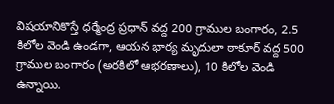విషయానికొస్తే ధర్మేంద్ర ప్రధాన్ వద్ద 200 గ్రాముల బంగారం, 2.5 కిలోల వెండి ఉండగా, ఆయన భార్య మృదులా ఠాకూర్ వద్ద 500 గ్రాముల బంగారం (అరకిలో ఆభరణాలు), 10 కిలోల వెండి ఉన్నాయి.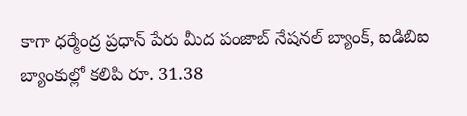కాగా ధర్మేంద్ర ప్రధాన్ పేరు మీద పంజాబ్ నేషనల్ బ్యాంక్, ఐడిబిఐ బ్యాంకుల్లో కలిపి రూ. 31.38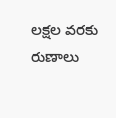లక్షల వరకు రుణాలు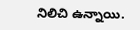నిలిచి ఉన్నాయి.